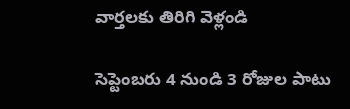వార్తలకు తిరిగి వెళ్లండి

సెప్టెంబరు 4 నుండి 3 రోజుల పాటు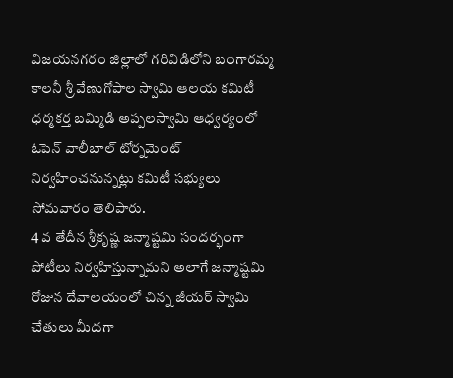విజయనగరం జిల్లాలో గరివిడిలోని బంగారమ్మ కాలనీ శ్రీ వేణుగోపాల స్వామి ఆలయ కమిటీ ధర్మకర్త బమ్మిడి అప్పలస్వామి ఆధ్వర్యంలో ఓపెన్ వాలీబాల్ టోర్నమెంట్ నిర్వహించనున్నట్లు కమిటీ సభ్యులు సోమవారం తెలిపారు.
4 వ తేదీన శ్రీకృష్ణ జన్మాష్టమి సందర్భంగా పోటీలు నిర్వహిస్తున్నామని అలాగే జన్మాష్టమి రోజున దేవాలయంలో చిన్న జీయర్ స్వామి చేతులు మీదగా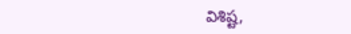విశిష్ట,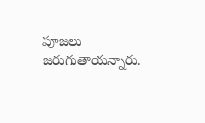పూజలు జరుగుతాయన్నారు.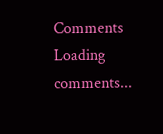Comments
Loading comments...